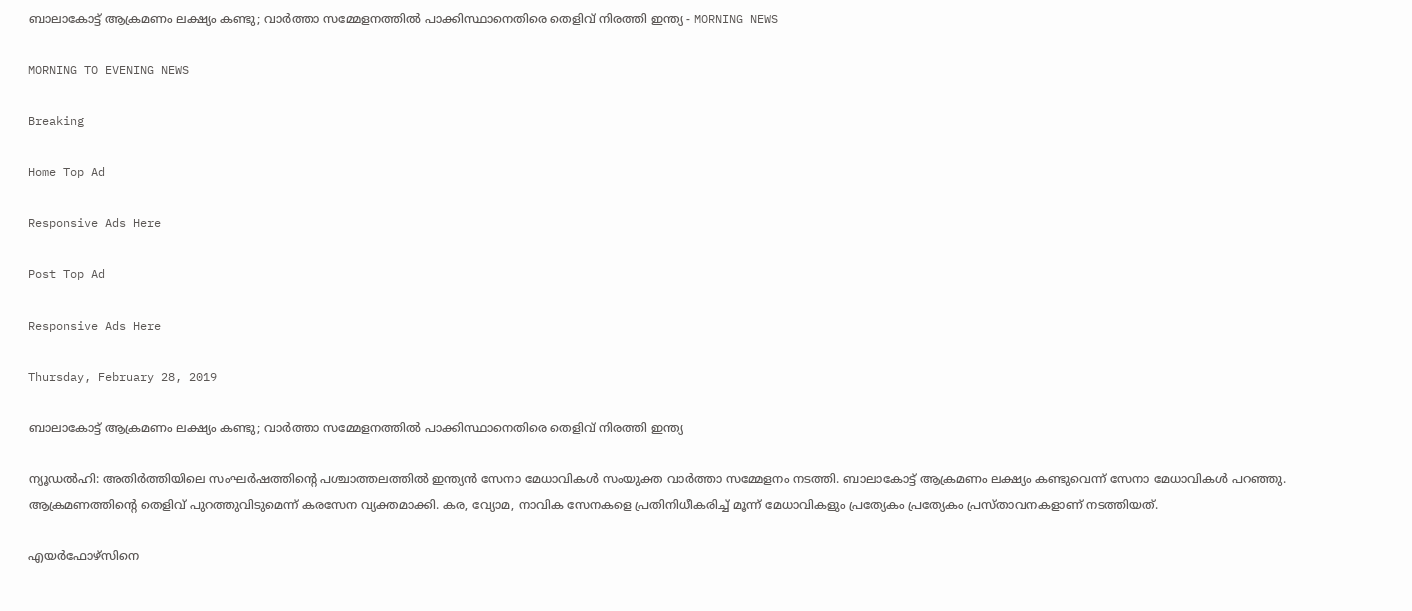ബാലാകോട്ട് ആക്രമണം ലക്ഷ്യം കണ്ടു; വാര്‍ത്താ സമ്മേളനത്തില്‍ പാക്കിസ്ഥാനെതിരെ തെളിവ് നിരത്തി ഇന്ത്യ - MORNING NEWS

MORNING TO EVENING NEWS

Breaking

Home Top Ad

Responsive Ads Here

Post Top Ad

Responsive Ads Here

Thursday, February 28, 2019

ബാലാകോട്ട് ആക്രമണം ലക്ഷ്യം കണ്ടു; വാര്‍ത്താ സമ്മേളനത്തില്‍ പാക്കിസ്ഥാനെതിരെ തെളിവ് നിരത്തി ഇന്ത്യ

ന്യൂഡല്‍ഹി: അതിര്‍ത്തിയിലെ സംഘര്‍ഷത്തിന്റെ പശ്ചാത്തലത്തില്‍ ഇന്ത്യന്‍ സേനാ മേധാവികള്‍ സംയുക്ത വാര്‍ത്താ സമ്മേളനം നടത്തി. ബാലാകോട്ട് ആക്രമണം ലക്ഷ്യം കണ്ടുവെന്ന് സേനാ മേധാവികള്‍ പറഞ്ഞു. ആക്രമണത്തിന്റെ തെളിവ് പുറത്തുവിടുമെന്ന് കരസേന വ്യക്തമാക്കി. കര, വ്യോമ, നാവിക സേനകളെ പ്രതിനിധീകരിച്ച് മൂന്ന് മേധാവികളും പ്രത്യേകം പ്രത്യേകം പ്രസ്താവനകളാണ് നടത്തിയത്.

എയര്‍ഫോഴ്‌സിനെ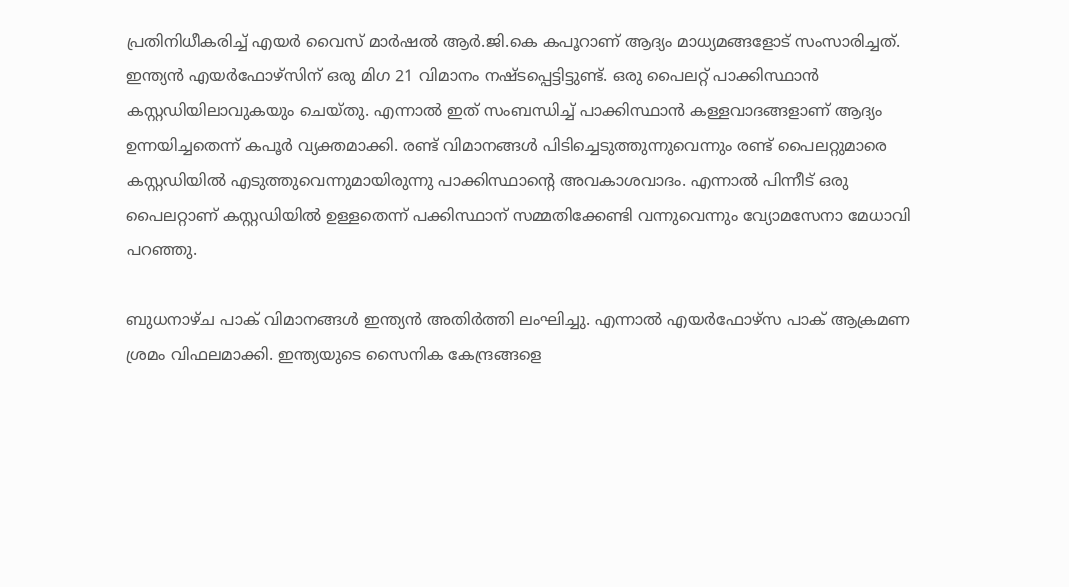പ്രതിനിധീകരിച്ച് എയര്‍ വൈസ് മാര്‍ഷല്‍ ആര്‍.ജി.കെ കപൂറാണ് ആദ്യം മാധ്യമങ്ങളോട് സംസാരിച്ചത്. ഇന്ത്യന്‍ എയര്‍ഫോഴ്‌സിന് ഒരു മിഗ 21 വിമാനം നഷ്ടപ്പെട്ടിട്ടുണ്ട്. ഒരു പൈലറ്റ് പാക്കിസ്ഥാന്‍ കസ്റ്റഡിയിലാവുകയും ചെയ്തു. എന്നാല്‍ ഇത് സംബന്ധിച്ച് പാക്കിസ്ഥാന്‍ കള്ളവാദങ്ങളാണ് ആദ്യം ഉന്നയിച്ചതെന്ന് കപൂര്‍ വ്യക്തമാക്കി. രണ്ട് വിമാനങ്ങള്‍ പിടിച്ചെടുത്തുന്നുവെന്നും രണ്ട് പൈലറ്റുമാരെ കസ്റ്റഡിയില്‍ എടുത്തുവെന്നുമായിരുന്നു പാക്കിസ്ഥാന്റെ അവകാശവാദം. എന്നാല്‍ പിന്നീട് ഒരു പൈലറ്റാണ് കസ്റ്റഡിയില്‍ ഉള്ളതെന്ന് പക്കിസ്ഥാന് സമ്മതിക്കേണ്ടി വന്നുവെന്നും വ്യോമസേനാ മേധാവി പറഞ്ഞു.

ബുധനാഴ്ച പാക് വിമാനങ്ങള്‍ ഇന്ത്യന്‍ അതിര്‍ത്തി ലംഘിച്ചു. എന്നാല്‍ എയര്‍ഫോഴ്സ പാക് ആക്രമണ ശ്രമം വിഫലമാക്കി. ഇന്ത്യയുടെ സൈനിക കേന്ദ്രങ്ങളെ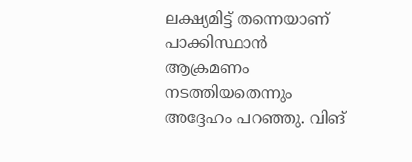ലക്ഷ്യമിട്ട് തന്നെയാണ് പാക്കിസ്ഥാന്‍ ആക്രമണം നടത്തിയതെന്നും അദ്ദേഹം പറഞ്ഞു. വിങ്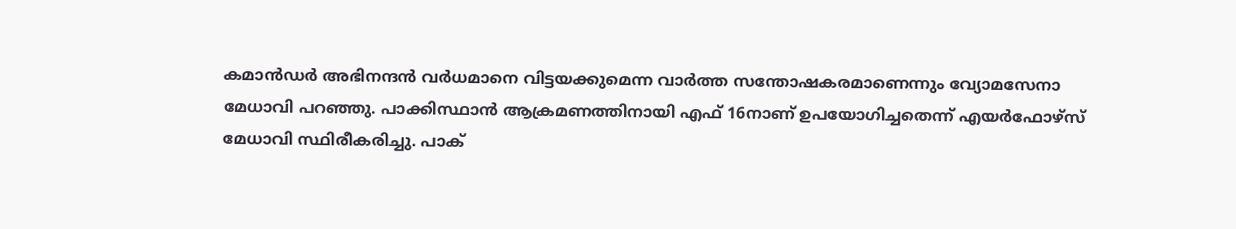കമാന്‍ഡര്‍ അഭിനന്ദന്‍ വര്‍ധമാനെ വിട്ടയക്കുമെന്ന വാര്‍ത്ത സന്തോഷകരമാണെന്നും വ്യോമസേനാ മേധാവി പറഞ്ഞു. പാക്കിസ്ഥാന്‍ ആക്രമണത്തിനായി എഫ് 16നാണ് ഉപയോഗിച്ചതെന്ന് എയര്‍ഫോഴ്‌സ് മേധാവി സ്ഥിരീകരിച്ചു. പാക്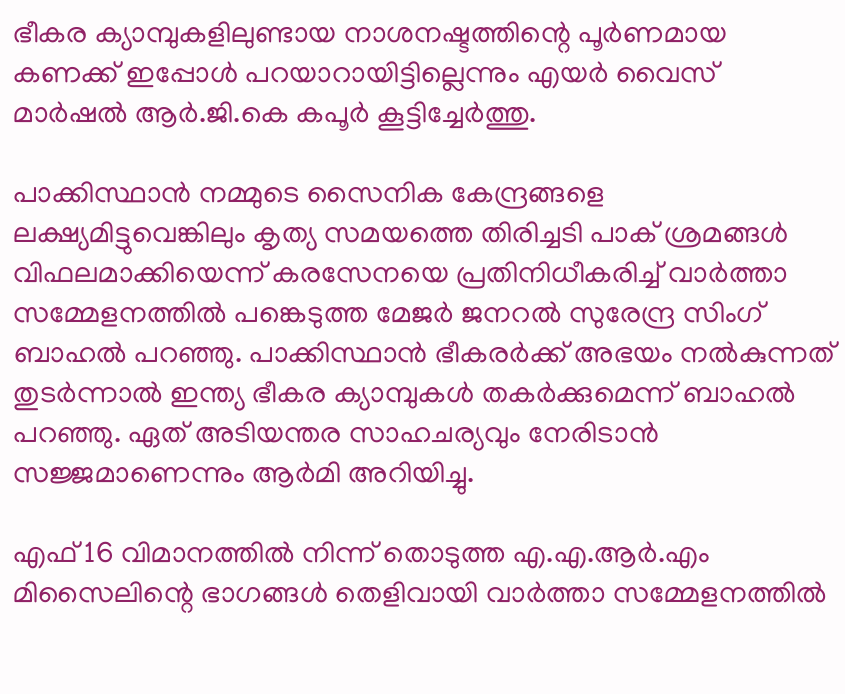ഭീകര ക്യാമ്പുകളിലുണ്ടായ നാശനഷ്ടത്തിന്റെ പൂര്‍ണമായ കണക്ക് ഇപ്പോള്‍ പറയാറായിട്ടില്ലെന്നും എയര്‍ വൈസ് മാര്‍ഷല്‍ ആര്‍.ജി.കെ കപൂര്‍ കൂട്ടിച്ചേര്‍ത്തു.

പാക്കിസ്ഥാന്‍ നമ്മുടെ സൈനിക കേന്ദ്രങ്ങളെ ലക്ഷ്യമിട്ടുവെങ്കിലും കൃത്യ സമയത്തെ തിരിച്ചടി പാക് ശ്രമങ്ങള്‍ വിഫലമാക്കിയെന്ന് കരസേനയെ പ്രതിനിധീകരിച്ച് വാര്‍ത്താ സമ്മേളനത്തില്‍ പങ്കെടുത്ത മേജര്‍ ജനറല്‍ സുരേന്ദ്ര സിംഗ് ബാഹല്‍ പറഞ്ഞു. പാക്കിസ്ഥാന്‍ ഭീകരര്‍ക്ക് അഭയം നല്‍കുന്നത് തുടര്‍ന്നാല്‍ ഇന്ത്യ ഭീകര ക്യാമ്പുകള്‍ തകര്‍ക്കുമെന്ന് ബാഹല്‍ പറഞ്ഞു. ഏത് അടിയന്തര സാഹചര്യവും നേരിടാന്‍ സജ്ജമാണെന്നും ആര്‍മി അറിയിച്ചു.

എഫ് 16 വിമാനത്തില്‍ നിന്ന് തൊടുത്ത എ.എ.ആര്‍.എം മിസൈലിന്റെ ഭാഗങ്ങള്‍ തെളിവായി വാര്‍ത്താ സമ്മേളനത്തില്‍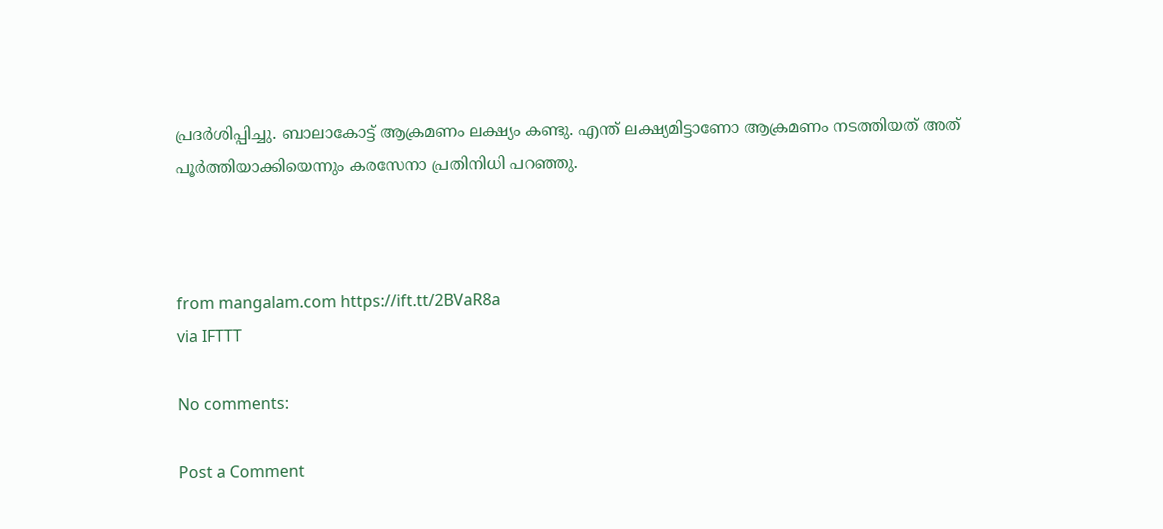പ്രദര്‍ശിപ്പിച്ചു. ബാലാകോട്ട് ആക്രമണം ലക്ഷ്യം കണ്ടു. എന്ത് ലക്ഷ്യമിട്ടാണോ ആക്രമണം നടത്തിയത് അത് പൂര്‍ത്തിയാക്കിയെന്നും കരസേനാ പ്രതിനിധി പറഞ്ഞു.



from mangalam.com https://ift.tt/2BVaR8a
via IFTTT

No comments:

Post a Comment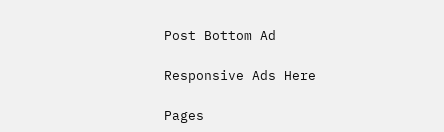Post Bottom Ad

Responsive Ads Here

Pages